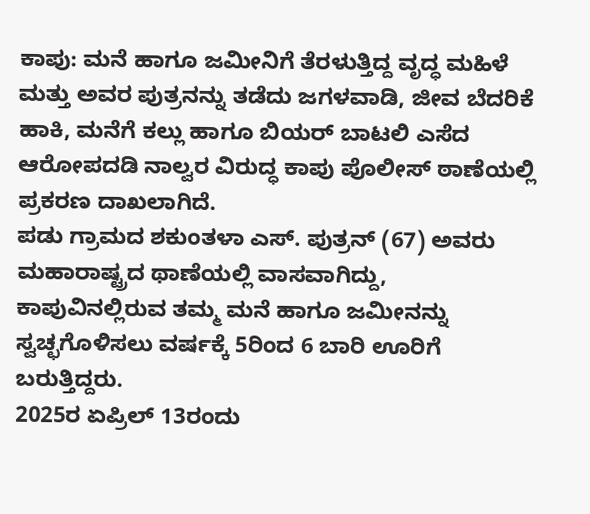ಕಾಪು: ಮನೆ ಹಾಗೂ ಜಮೀನಿಗೆ ತೆರಳುತ್ತಿದ್ದ ವೃದ್ಧ ಮಹಿಳೆ ಮತ್ತು ಅವರ ಪುತ್ರನನ್ನು ತಡೆದು ಜಗಳವಾಡಿ, ಜೀವ ಬೆದರಿಕೆ ಹಾಕಿ, ಮನೆಗೆ ಕಲ್ಲು ಹಾಗೂ ಬಿಯರ್ ಬಾಟಲಿ ಎಸೆದ ಆರೋಪದಡಿ ನಾಲ್ವರ ವಿರುದ್ಧ ಕಾಪು ಪೊಲೀಸ್ ಠಾಣೆಯಲ್ಲಿ ಪ್ರಕರಣ ದಾಖಲಾಗಿದೆ.
ಪಡು ಗ್ರಾಮದ ಶಕುಂತಳಾ ಎಸ್. ಪುತ್ರನ್ (67) ಅವರು ಮಹಾರಾಷ್ಟ್ರದ ಥಾಣೆಯಲ್ಲಿ ವಾಸವಾಗಿದ್ದು, ಕಾಪುವಿನಲ್ಲಿರುವ ತಮ್ಮ ಮನೆ ಹಾಗೂ ಜಮೀನನ್ನು ಸ್ವಚ್ಛಗೊಳಿಸಲು ವರ್ಷಕ್ಕೆ 5ರಿಂದ 6 ಬಾರಿ ಊರಿಗೆ ಬರುತ್ತಿದ್ದರು.
2025ರ ಏಪ್ರಿಲ್ 13ರಂದು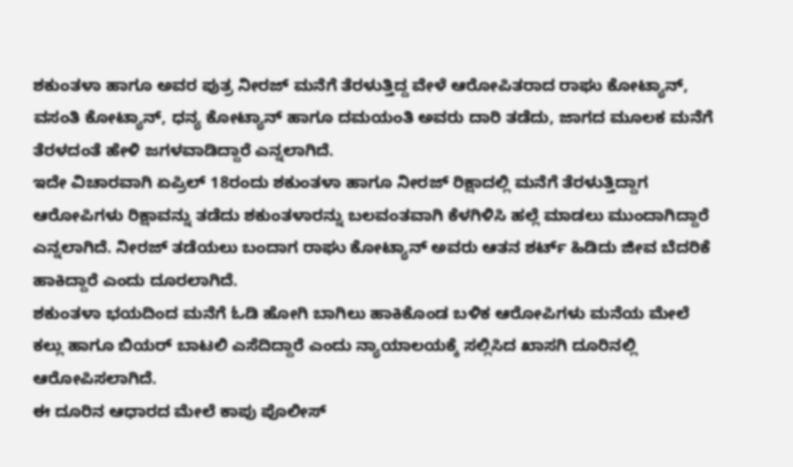ಶಕುಂತಳಾ ಹಾಗೂ ಅವರ ಪುತ್ರ ನೀರಜ್ ಮನೆಗೆ ತೆರಳುತ್ತಿದ್ದ ವೇಳೆ ಆರೋಪಿತರಾದ ರಾಘು ಕೋಟ್ಯಾನ್, ವಸಂತಿ ಕೋಟ್ಯಾನ್, ಧನ್ಯ ಕೋಟ್ಯಾನ್ ಹಾಗೂ ದಮಯಂತಿ ಅವರು ದಾರಿ ತಡೆದು, ಜಾಗದ ಮೂಲಕ ಮನೆಗೆ ತೆರಳದಂತೆ ಹೇಳಿ ಜಗಳವಾಡಿದ್ದಾರೆ ಎನ್ನಲಾಗಿದೆ.
ಇದೇ ವಿಚಾರವಾಗಿ ಏಪ್ರಿಲ್ 18ರಂದು ಶಕುಂತಳಾ ಹಾಗೂ ನೀರಜ್ ರಿಕ್ಷಾದಲ್ಲಿ ಮನೆಗೆ ತೆರಳುತ್ತಿದ್ದಾಗ ಆರೋಪಿಗಳು ರಿಕ್ಷಾವನ್ನು ತಡೆದು ಶಕುಂತಳಾರನ್ನು ಬಲವಂತವಾಗಿ ಕೆಳಗಿಳಿಸಿ ಹಲ್ಲೆ ಮಾಡಲು ಮುಂದಾಗಿದ್ದಾರೆ ಎನ್ನಲಾಗಿದೆ. ನೀರಜ್ ತಡೆಯಲು ಬಂದಾಗ ರಾಘು ಕೋಟ್ಯಾನ್ ಅವರು ಆತನ ಶರ್ಟ್ ಹಿಡಿದು ಜೀವ ಬೆದರಿಕೆ ಹಾಕಿದ್ದಾರೆ ಎಂದು ದೂರಲಾಗಿದೆ.
ಶಕುಂತಳಾ ಭಯದಿಂದ ಮನೆಗೆ ಓಡಿ ಹೋಗಿ ಬಾಗಿಲು ಹಾಕಿಕೊಂಡ ಬಳಿಕ ಆರೋಪಿಗಳು ಮನೆಯ ಮೇಲೆ ಕಲ್ಲು ಹಾಗೂ ಬಿಯರ್ ಬಾಟಲಿ ಎಸೆದಿದ್ದಾರೆ ಎಂದು ನ್ಯಾಯಾಲಯಕ್ಕೆ ಸಲ್ಲಿಸಿದ ಖಾಸಗಿ ದೂರಿನಲ್ಲಿ ಆರೋಪಿಸಲಾಗಿದೆ.
ಈ ದೂರಿನ ಆಧಾರದ ಮೇಲೆ ಕಾಪು ಪೊಲೀಸ್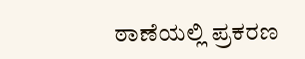ಠಾಣೆಯಲ್ಲಿ ಪ್ರಕರಣ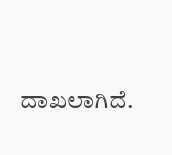ದಾಖಲಾಗಿದೆ.